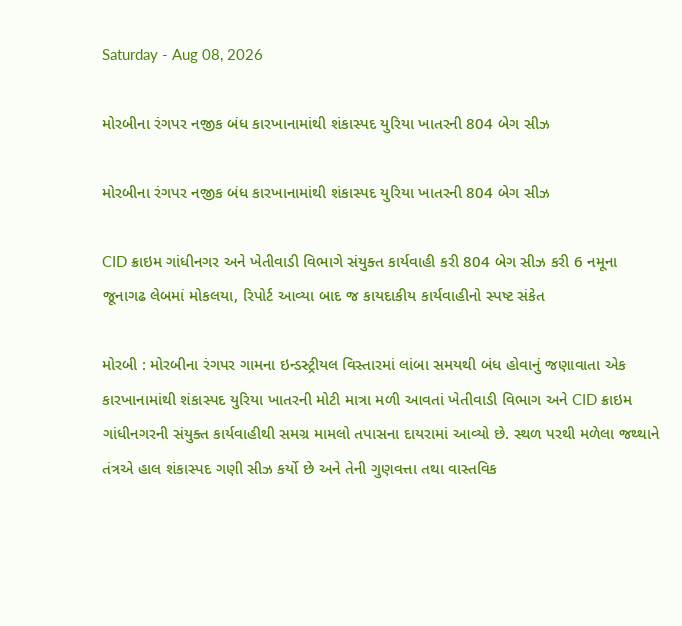Saturday - Aug 08, 2026

મોરબીના રંગપર નજીક બંધ કારખાનામાંથી શંકાસ્પદ યુરિયા ખાતરની 804 બેગ સીઝ

મોરબીના રંગપર નજીક બંધ કારખાનામાંથી શંકાસ્પદ યુરિયા ખાતરની 804 બેગ સીઝ

CID ક્રાઇમ ગાંધીનગર અને ખેતીવાડી વિભાગે સંયુક્ત કાર્યવાહી કરી 804 બેગ સીઝ કરી 6 નમૂના જૂનાગઢ લેબમાં મોકલયા, રિપોર્ટ આવ્યા બાદ જ કાયદાકીય કાર્યવાહીનો સ્પષ્ટ સંકેત

મોરબી : મોરબીના રંગપર ગામના ઇન્ડસ્ટ્રીયલ વિસ્તારમાં લાંબા સમયથી બંધ હોવાનું જણાવાતા એક કારખાનામાંથી શંકાસ્પદ યુરિયા ખાતરની મોટી માત્રા મળી આવતાં ખેતીવાડી વિભાગ અને CID ક્રાઇમ ગાંધીનગરની સંયુક્ત કાર્યવાહીથી સમગ્ર મામલો તપાસના દાયરામાં આવ્યો છે. સ્થળ પરથી મળેલા જથ્થાને તંત્રએ હાલ શંકાસ્પદ ગણી સીઝ કર્યો છે અને તેની ગુણવત્તા તથા વાસ્તવિક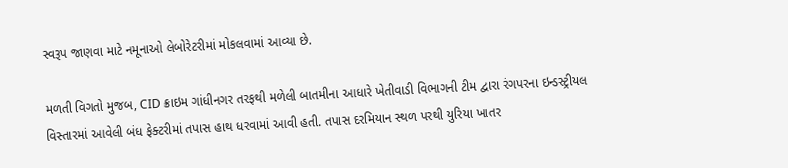સ્વરૂપ જાણવા માટે નમૂનાઓ લેબોરેટરીમાં મોકલવામાં આવ્યા છે.

મળતી વિગતો મુજબ, CID ક્રાઇમ ગાંધીનગર તરફથી મળેલી બાતમીના આધારે ખેતીવાડી વિભાગની ટીમ દ્વારા રંગપરના ઇન્ડસ્ટ્રીયલ વિસ્તારમાં આવેલી બંધ ફેક્ટરીમાં તપાસ હાથ ધરવામાં આવી હતી. તપાસ દરમિયાન સ્થળ પરથી યુરિયા ખાતર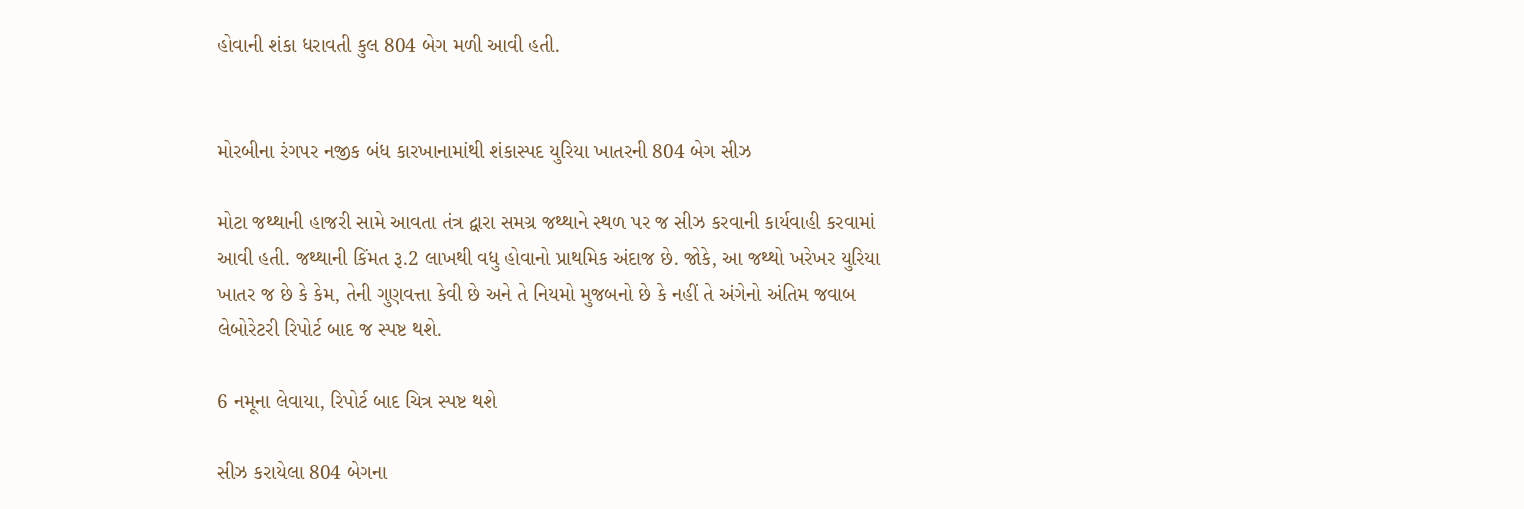હોવાની શંકા ધરાવતી કુલ 804 બેગ મળી આવી હતી.


મોરબીના રંગપર નજીક બંધ કારખાનામાંથી શંકાસ્પદ યુરિયા ખાતરની 804 બેગ સીઝ

મોટા જથ્થાની હાજરી સામે આવતા તંત્ર દ્વારા સમગ્ર જથ્થાને સ્થળ પર જ સીઝ કરવાની કાર્યવાહી કરવામાં આવી હતી. જથ્થાની કિંમત રૂ.2 લાખથી વધુ હોવાનો પ્રાથમિક અંદાજ છે. જોકે, આ જથ્થો ખરેખર યુરિયા ખાતર જ છે કે કેમ, તેની ગુણવત્તા કેવી છે અને તે નિયમો મુજબનો છે કે નહીં તે અંગેનો અંતિમ જવાબ લેબોરેટરી રિપોર્ટ બાદ જ સ્પષ્ટ થશે.

6 નમૂના લેવાયા, રિપોર્ટ બાદ ચિત્ર સ્પષ્ટ થશે

સીઝ કરાયેલા 804 બેગના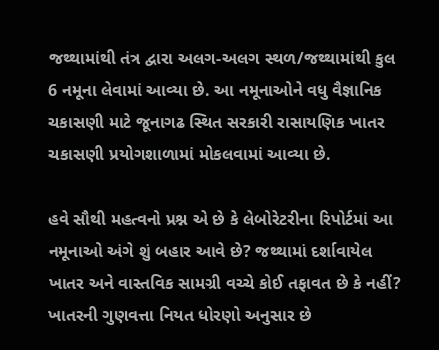જથ્થામાંથી તંત્ર દ્વારા અલગ-અલગ સ્થળ/જથ્થામાંથી કુલ 6 નમૂના લેવામાં આવ્યા છે. આ નમૂનાઓને વધુ વૈજ્ઞાનિક ચકાસણી માટે જૂનાગઢ સ્થિત સરકારી રાસાયણિક ખાતર ચકાસણી પ્રયોગશાળામાં મોકલવામાં આવ્યા છે.

હવે સૌથી મહત્વનો પ્રશ્ન એ છે કે લેબોરેટરીના રિપોર્ટમાં આ નમૂનાઓ અંગે શું બહાર આવે છે? જથ્થામાં દર્શાવાયેલ ખાતર અને વાસ્તવિક સામગ્રી વચ્ચે કોઈ તફાવત છે કે નહીં? ખાતરની ગુણવત્તા નિયત ધોરણો અનુસાર છે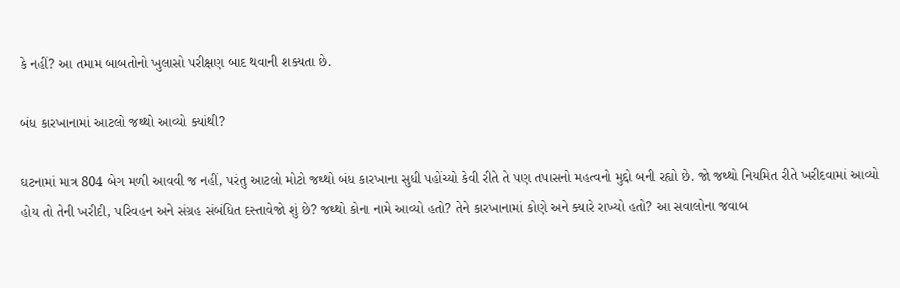કે નહીં? આ તમામ બાબતોનો ખુલાસો પરીક્ષણ બાદ થવાની શક્યતા છે.

બંધ કારખાનામાં આટલો જથ્થો આવ્યો ક્યાંથી?

ઘટનામાં માત્ર 804 બેગ મળી આવવી જ નહીં, પરંતુ આટલો મોટો જથ્થો બંધ કારખાના સુધી પહોંચ્યો કેવી રીતે તે પણ તપાસનો મહત્વનો મુદ્દો બની રહ્યો છે. જો જથ્થો નિયમિત રીતે ખરીદવામાં આવ્યો હોય તો તેની ખરીદી, પરિવહન અને સંગ્રહ સંબંધિત દસ્તાવેજો શું છે? જથ્થો કોના નામે આવ્યો હતો? તેને કારખાનામાં કોણે અને ક્યારે રાખ્યો હતો? આ સવાલોના જવાબ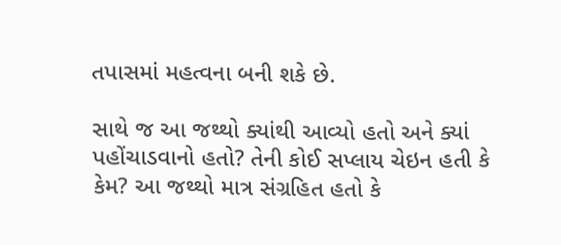તપાસમાં મહત્વના બની શકે છે.

સાથે જ આ જથ્થો ક્યાંથી આવ્યો હતો અને ક્યાં પહોંચાડવાનો હતો? તેની કોઈ સપ્લાય ચેઇન હતી કે કેમ? આ જથ્થો માત્ર સંગ્રહિત હતો કે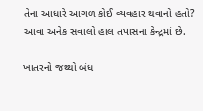તેના આધારે આગળ કોઈ વ્યવહાર થવાનો હતો? આવા અનેક સવાલો હાલ તપાસના કેન્દ્રમાં છે.

ખાતરનો જથ્થો બંધ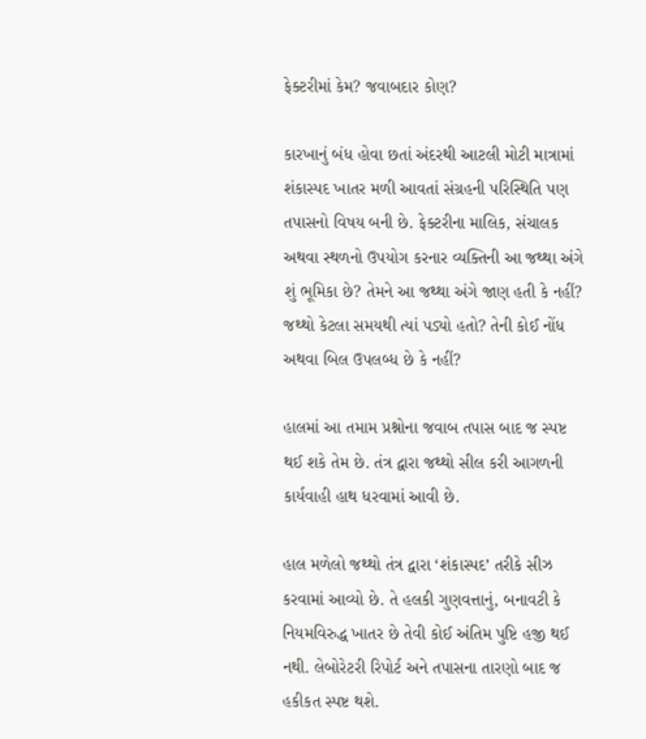ફેક્ટરીમાં કેમ? જવાબદાર કોણ?

કારખાનું બંધ હોવા છતાં અંદરથી આટલી મોટી માત્રામાં શંકાસ્પદ ખાતર મળી આવતાં સંગ્રહની પરિસ્થિતિ પણ તપાસનો વિષય બની છે. ફેક્ટરીના માલિક, સંચાલક અથવા સ્થળનો ઉપયોગ કરનાર વ્યક્તિની આ જથ્થા અંગે શું ભૂમિકા છે? તેમને આ જથ્થા અંગે જાણ હતી કે નહીં? જથ્થો કેટલા સમયથી ત્યાં પડ્યો હતો? તેની કોઈ નોંધ અથવા બિલ ઉપલબ્ધ છે કે નહીં?

હાલમાં આ તમામ પ્રશ્નોના જવાબ તપાસ બાદ જ સ્પષ્ટ થઈ શકે તેમ છે. તંત્ર દ્વારા જથ્થો સીલ કરી આગળની કાર્યવાહી હાથ ધરવામાં આવી છે.

હાલ મળેલો જથ્થો તંત્ર દ્વારા ‘શંકાસ્પદ’ તરીકે સીઝ કરવામાં આવ્યો છે. તે હલકી ગુણવત્તાનું, બનાવટી કે નિયમવિરુદ્ધ ખાતર છે તેવી કોઈ અંતિમ પુષ્ટિ હજી થઈ નથી. લેબોરેટરી રિપોર્ટ અને તપાસના તારણો બાદ જ હકીકત સ્પષ્ટ થશે.